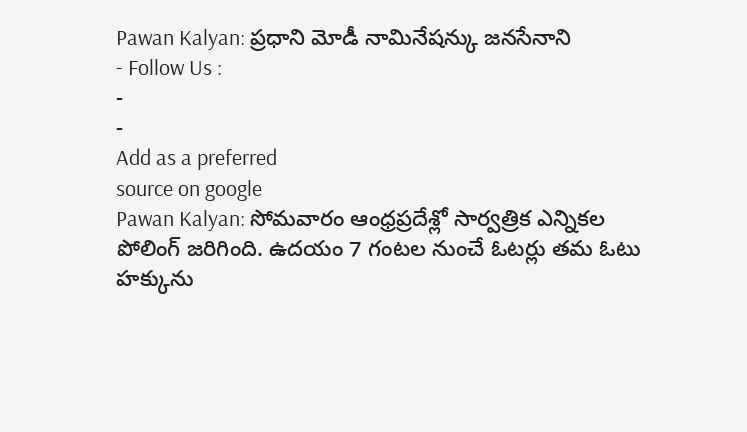Pawan Kalyan: ప్రధాని మోడీ నామినేషన్కు జనసేనాని
- Follow Us :
-
-
Add as a preferred
source on google
Pawan Kalyan: సోమవారం ఆంధ్రప్రదేశ్లో సార్వత్రిక ఎన్నికల పోలింగ్ జరిగింది. ఉదయం 7 గంటల నుంచే ఓటర్లు తమ ఓటు హక్కును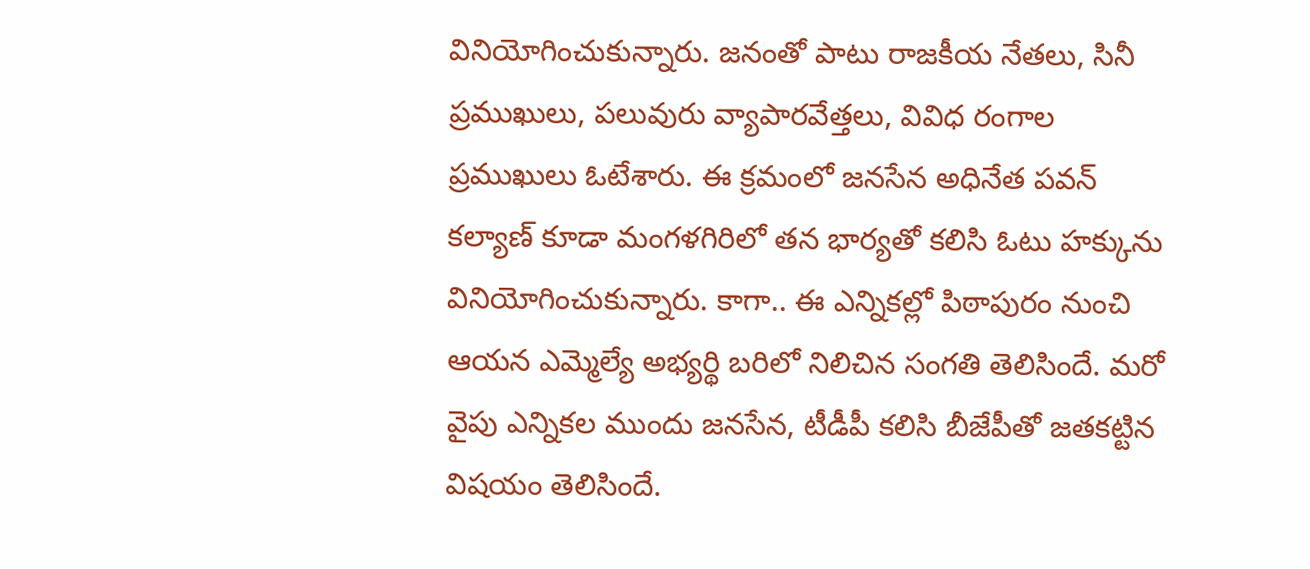వినియోగించుకున్నారు. జనంతో పాటు రాజకీయ నేతలు, సినీ ప్రముఖులు, పలువురు వ్యాపారవేత్తలు, వివిధ రంగాల ప్రముఖులు ఓటేశారు. ఈ క్రమంలో జనసేన అధినేత పవన్ కల్యాణ్ కూడా మంగళగిరిలో తన భార్యతో కలిసి ఓటు హక్కును వినియోగించుకున్నారు. కాగా.. ఈ ఎన్నికల్లో పిఠాపురం నుంచి ఆయన ఎమ్మెల్యే అభ్యర్థి బరిలో నిలిచిన సంగతి తెలిసిందే. మరో వైపు ఎన్నికల ముందు జనసేన, టీడీపీ కలిసి బీజేపీతో జతకట్టిన విషయం తెలిసిందే.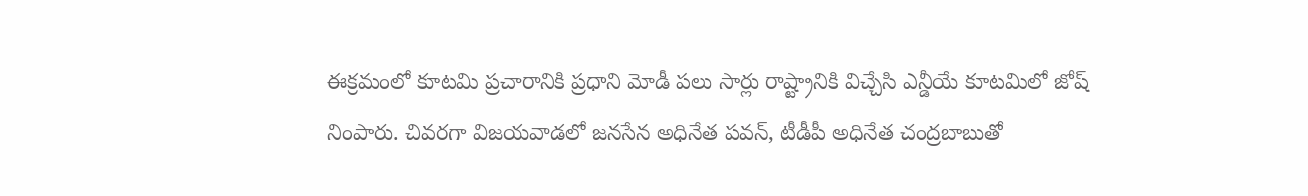ఈక్రమంలో కూటమి ప్రచారానికి ప్రధాని మోడీ పలు సార్లు రాష్ట్రానికి విచ్చేసి ఎన్డీయే కూటమిలో జోష్ నింపారు. చివరగా విజయవాడలో జనసేన అధినేత పవన్, టీడీపీ అధినేత చంద్రబాబుతో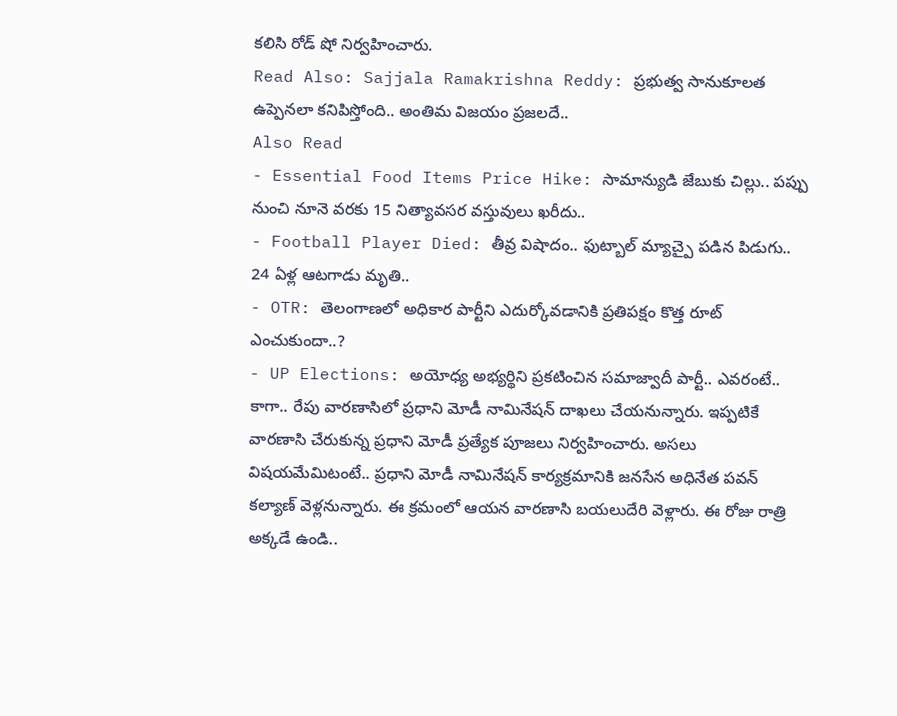కలిసి రోడ్ షో నిర్వహించారు.
Read Also: Sajjala Ramakrishna Reddy: ప్రభుత్వ సానుకూలత ఉప్పెనలా కనిపిస్తోంది.. అంతిమ విజయం ప్రజలదే..
Also Read
- Essential Food Items Price Hike: సామాన్యుడి జేబుకు చిల్లు.. పప్పు నుంచి నూనె వరకు 15 నిత్యావసర వస్తువులు ఖరీదు..
- Football Player Died: తీవ్ర విషాదం.. ఫుట్బాల్ మ్యాచ్పై పడిన పిడుగు.. 24 ఏళ్ల ఆటగాడు మృతి..
- OTR: తెలంగాణలో అధికార పార్టీని ఎదుర్కోవడానికి ప్రతిపక్షం కొత్త రూట్ ఎంచుకుందా..?
- UP Elections: అయోధ్య అభ్యర్థిని ప్రకటించిన సమాజ్వాదీ పార్టీ.. ఎవరంటే..
కాగా.. రేపు వారణాసిలో ప్రధాని మోడీ నామినేషన్ దాఖలు చేయనున్నారు. ఇప్పటికే వారణాసి చేరుకున్న ప్రధాని మోడీ ప్రత్యేక పూజలు నిర్వహించారు. అసలు విషయమేమిటంటే.. ప్రధాని మోడీ నామినేషన్ కార్యక్రమానికి జనసేన అధినేత పవన్ కల్యాణ్ వెళ్లనున్నారు. ఈ క్రమంలో ఆయన వారణాసి బయలుదేరి వెళ్లారు. ఈ రోజు రాత్రి అక్కడే ఉండి..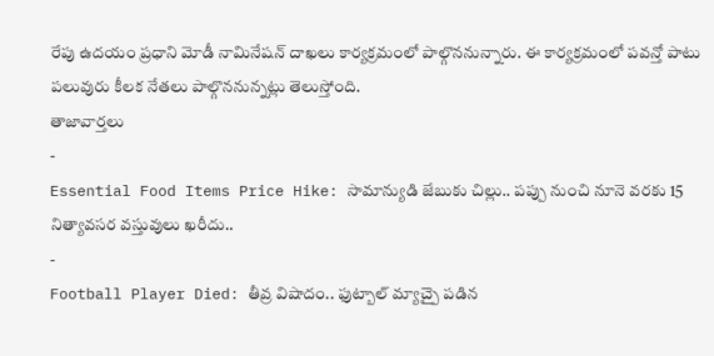రేపు ఉదయం ప్రధాని మోడీ నామినేషన్ దాఖలు కార్యక్రమంలో పాల్గొననున్నారు. ఈ కార్యక్రమంలో పవన్తో పాటు పలువురు కీలక నేతలు పాల్గొననున్నట్లు తెలుస్తోంది.
తాజావార్తలు
-
Essential Food Items Price Hike: సామాన్యుడి జేబుకు చిల్లు.. పప్పు నుంచి నూనె వరకు 15 నిత్యావసర వస్తువులు ఖరీదు..
-
Football Player Died: తీవ్ర విషాదం.. ఫుట్బాల్ మ్యాచ్పై పడిన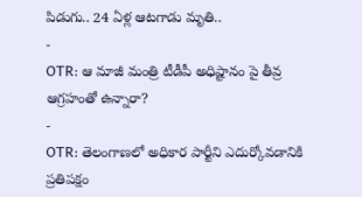పిడుగు.. 24 ఏళ్ల ఆటగాడు మృతి..
-
OTR: ఆ మాజీ మంత్రి టీడీపీ అధిష్టానం పై తీవ్ర ఆగ్రహంతో ఉన్నారా?
-
OTR: తెలంగాణలో అధికార పార్టీని ఎదుర్కోవడానికి ప్రతిపక్షం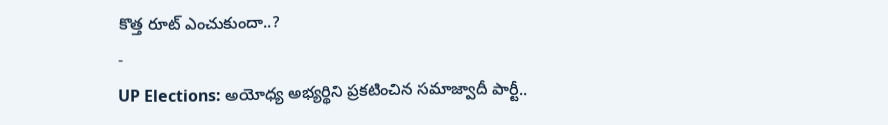కొత్త రూట్ ఎంచుకుందా..?
-
UP Elections: అయోధ్య అభ్యర్థిని ప్రకటించిన సమాజ్వాదీ పార్టీ..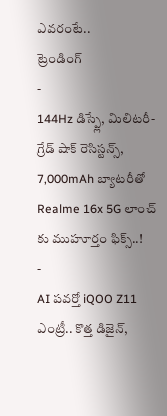ఎవరంటే..
ట్రెండింగ్
-
144Hz డిస్ప్లే, మిలిటరీ-గ్రేడ్ షాక్ రెసిస్టన్స్, 7,000mAh బ్యాటరీతో Realme 16x 5G లాంచ్ కు ముహూర్తం ఫిక్స్..!
-
AI పవర్తో iQOO Z11 ఎంట్రీ.. కొత్త డిజైన్,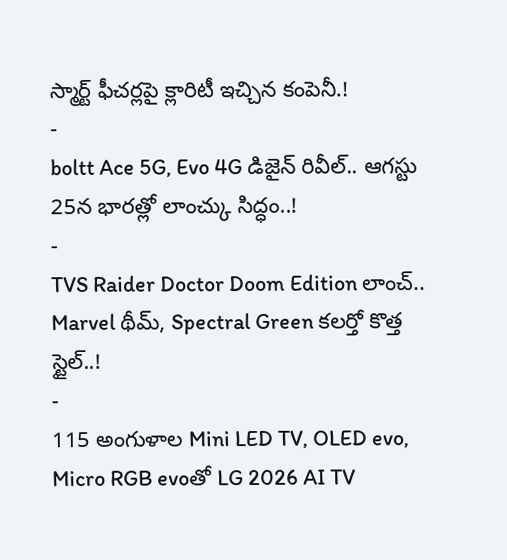స్మార్ట్ ఫీచర్లపై క్లారిటీ ఇచ్చిన కంపెనీ.!
-
boltt Ace 5G, Evo 4G డిజైన్ రివీల్.. ఆగస్టు 25న భారత్లో లాంచ్కు సిద్ధం..!
-
TVS Raider Doctor Doom Edition లాంచ్.. Marvel థీమ్, Spectral Green కలర్తో కొత్త స్టైల్..!
-
115 అంగుళాల Mini LED TV, OLED evo, Micro RGB evoతో LG 2026 AI TV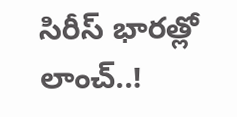సిరీస్ భారత్లో లాంచ్..!